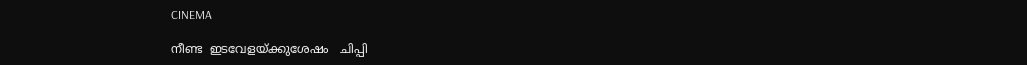CINEMA

നീണ്ട  ഇടവേളയ്ക്കുശേഷം   ചിപ്പി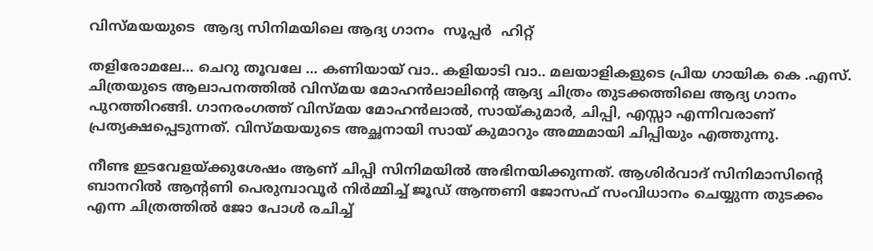വിസ്മയയുടെ  ആദ്യ സിനിമയിലെ ആദ്യ ഗാനം  സൂപ്പർ  ഹിറ്റ്

തളിരോമലേ… ചെറു തൂവലേ … കണിയായ് വാ.. കളിയാടി വാ.. മലയാളികളുടെ പ്രിയ ഗായിക കെ .എസ്. ചിത്രയുടെ ആലാപനത്തിൽ വിസ്മയ മോഹൻലാലിന്റെ ആദ്യ ചിത്രം തുടക്കത്തിലെ ആദ്യ ഗാനം പുറത്തിറങ്ങി. ഗാനരംഗത്ത് വിസ്‌മയ മോഹൻലാൽ, സായ്കുമാർ, ചിപ്പി, എസ്സാ എന്നിവരാണ് പ്രത്യക്ഷപ്പെടുന്നത്. വിസ്മയയുടെ അച്ഛനായി സായ് കുമാറും അമ്മമായി ചിപ്പിയും എത്തുന്നു.

നീണ്ട ഇടവേളയ്ക്കുശേഷം ആണ് ചിപ്പി സിനിമയിൽ അഭിനയിക്കുന്നത്. ആശിർവാദ് സിനിമാസിന്റെ ബാനറിൽ ആന്റണി പെരുമ്പാവൂർ നിർമ്മിച്ച് ജൂഡ് ആന്തണി ജോസഫ് സംവിധാനം ചെയ്യുന്ന തുടക്കം എന്ന ചിത്രത്തിൽ ജോ പോൾ രചിച്ച്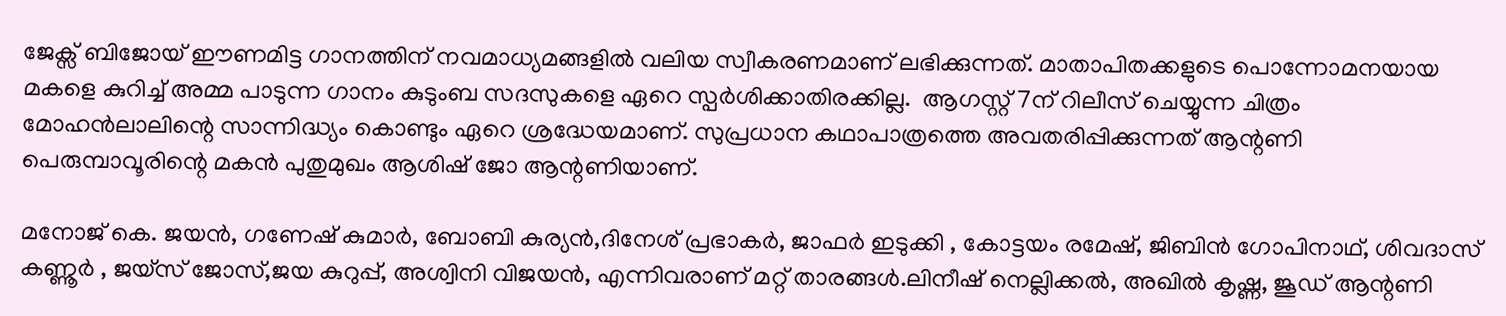ജേക്സ് ബിജോയ് ഈണമിട്ട ഗാനത്തിന് നവമാധ്യമങ്ങളിൽ വലിയ സ്വീകരണമാണ് ലഭിക്കുന്നത്. മാതാപിതക്കളുടെ പൊന്നോമനയായ മകളെ കുറിച്ച് അമ്മ പാടുന്ന ഗാനം കുടുംബ സദസുകളെ ഏറെ സ്പർശിക്കാതിരക്കില്ല.  ആഗസ്റ്റ് 7ന് റിലീസ് ചെയ്യുന്ന ചിത്രം മോഹൻലാലിന്റെ സാന്നിദ്ധ്യം കൊണ്ടും ഏറെ ശ്രദ്ധേയമാണ്. സുപ്രധാന കഥാപാത്രത്തെ അവതരിപ്പിക്കുന്നത് ആന്റണി പെരുമ്പാവൂരിന്റെ മകൻ പുതുമുഖം ആശിഷ് ജോ ആന്റണിയാണ്.

മനോജ് കെ. ജയൻ, ഗണേഷ് കുമാർ, ബോബി കുര്യൻ,ദിനേശ് പ്രഭാകർ, ജാഫർ ഇടുക്കി , കോട്ടയം രമേഷ്, ജിബിൻ ഗോപിനാഥ്, ശിവദാസ് കണ്ണൂർ , ജയ്സ് ജോസ്,ജയ കുറുപ്പ്, അശ്വിനി വിജയൻ, എന്നിവരാണ് മറ്റ് താരങ്ങൾ.ലിനീഷ് നെല്ലിക്കൽ, അഖിൽ കൃഷ്ണ, ജൂഡ് ആന്റണി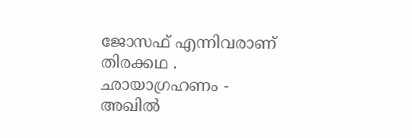ജോസഫ് എന്നിവരാണ് തിരക്കഥ . ഛായാഗ്രഹണം - അഖിൽ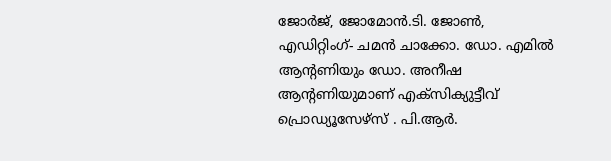ജോർജ്, ജോമോൻ.ടി. ജോൺ, എഡിറ്റിംഗ്- ചമൻ ചാക്കോ. ഡോ. എമിൽ ആന്റണിയും ഡോ. അനീഷ ആന്റണിയുമാണ് എക്സിക്യുട്ടീവ് പ്രൊഡ്യൂസേഴ്സ് . പി.ആർ.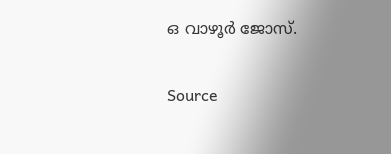ഒ വാഴൂർ ജോസ്.


Source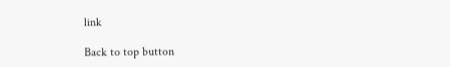link

Back to top button